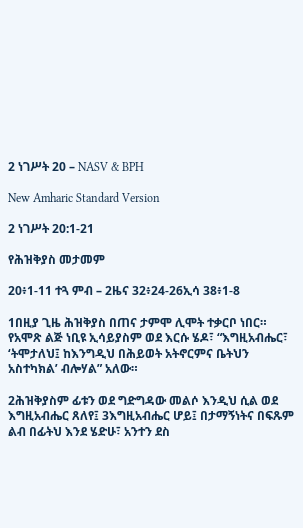2 ነገሥት 20 – NASV & BPH

New Amharic Standard Version

2 ነገሥት 20:1-21

የሕዝቅያስ መታመም

20፥1-11 ተጓ ምብ – 2ዜና 32፥24-26ኢሳ 38፥1-8

1በዚያ ጊዜ ሕዝቅያስ በጠና ታምሞ ሊሞት ተቃርቦ ነበር። የአሞጽ ልጅ ነቢዩ ኢሳይያስም ወደ እርሱ ሄዶ፣ “እግዚአብሔር፣ ‘ትሞታለህ፤ ከእንግዲህ በሕይወት አትኖርምና ቤትህን አስተካክል’ ብሎሃል” አለው።

2ሕዝቅያስም ፊቱን ወደ ግድግዳው መልሶ እንዲህ ሲል ወደ እግዚአብሔር ጸለየ፤ 3እግዚአብሔር ሆይ፤ በታማኝነትና በፍጹም ልብ በፊትህ እንደ ሄድሁ፣ አንተን ደስ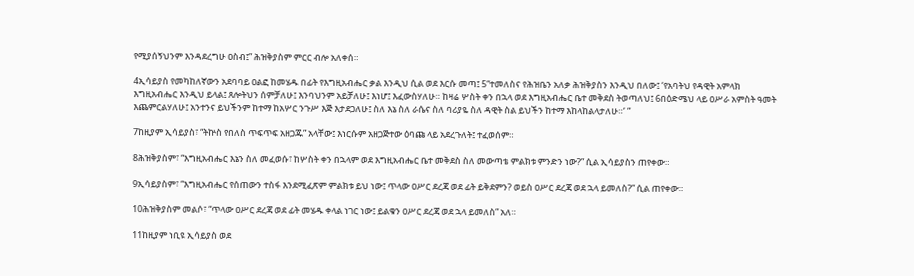የሚያሰኝህንም እንዳደረግሁ ዐስብ፤” ሕዝቅያስም ምርር ብሎ አለቀሰ።

4ኢሳይያስ የመካከለኛውን አደባባይ ዐልፎ ከመሄዱ በፊት የእግዚአብሔር ቃል እንዲህ ሲል ወደ እርሱ መጣ፤ 5“ተመለስና የሕዝቤን አለቃ ሕዝቅያስን እንዲህ በለው፤ ‘የአባትህ የዳዊት አምላክ እግዚአብሔር እንዲህ ይላል፤ ጸሎትህን ሰምቻለሁ፤ እንባህንም አይቻለሁ፤ እነሆ፤ እፈውስሃለሁ። ከዛሬ ሦስት ቀን በኋላ ወደ እግዚአብሔር ቤተ መቅደስ ትወጣለህ፤ 6በዕድሜህ ላይ ዐሥራ አምስት ዓመት እጨምርልሃለሁ፤ አንተንና ይህችንም ከተማ ከአሦር ንጉሥ እጅ እታደጋለሁ፤ ስለ እኔ ስለ ራሴና ስለ ባሪያዬ ስለ ዳዊት ስል ይህችን ከተማ እከላከልላታለሁ።’ ”

7ከዚያም ኢሳይያስ፣ “ትኵስ የበለስ ጥፍጥፍ አዘጋጁ” አላቸው፤ እነርሱም አዘጋጅተው ዕባጩ ላይ አደረጉለት፤ ተፈወሰም።

8ሕዝቅያስም፣ “እግዚአብሔር እኔን ስለ መፈወሱ፣ ከሦስት ቀን በኋላም ወደ እግዚአብሔር ቤተ መቅደስ ስለ መውጣቴ ምልክቱ ምንድን ነው?” ሲል ኢሳይያስን ጠየቀው።

9ኢሳይያስም፣ “እግዚአብሔር የሰጠውን ተስፋ እንደሚፈጽም ምልክቱ ይህ ነው፤ ጥላው ዐሥር ደረጃ ወደ ፊት ይቅደምን? ወይስ ዐሥር ደረጃ ወደ ኋላ ይመለስ?” ሲል ጠየቀው።

10ሕዝቅያስም መልሶ፣ “ጥላው ዐሥር ደረጃ ወደ ፊት መሄዱ ቀላል ነገር ነው፤ ይልቁን ዐሥር ደረጃ ወደ ኋላ ይመለስ” አለ።

11ከዚያም ነቢዩ ኢሳይያስ ወደ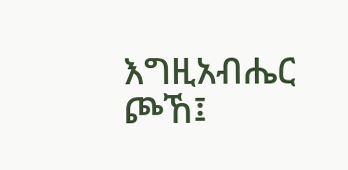እግዚአብሔር ጮኸ፤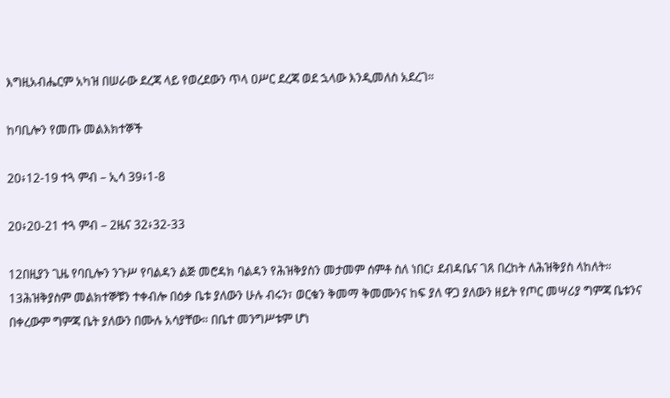እግዚአብሔርም አካዝ በሠራው ደረጃ ላይ የወረደውን ጥላ ዐሥር ደረጃ ወደ ኋላው እንዲመለስ አደረገ።

ከባቢሎን የመጡ መልእክተኞች

20፥12-19 ተጓ ምብ – ኢሳ 39፥1-8

20፥20-21 ተጓ ምብ – 2ዜና 32፥32-33

12በዚያን ጊዜ የባቢሎን ንጉሥ የባልዳን ልጅ መሮዳክ ባልዳን የሕዝቅያስን መታመም ሰምቶ ስለ ነበር፣ ደብዳቤና ገጸ በረከት ለሕዝቅያስ ላከለት። 13ሕዝቅያስም መልክተኞቹን ተቀብሎ በዕቃ ቤቱ ያለውን ሁሉ ብሩን፣ ወርቁን ቅመማ ቅመሙንና ከፍ ያለ ዋጋ ያለውን ዘይት የጦር መሣሪያ ግምጃ ቤቱንና በቀረውም ግምጃ ቤት ያለውን በሙሉ አሳያቸው። በቤተ መንግሥቱም ሆነ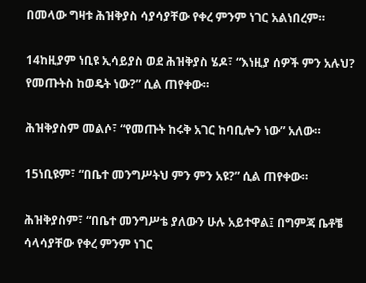በመላው ግዛቱ ሕዝቅያስ ሳያሳያቸው የቀረ ምንም ነገር አልነበረም።

14ከዚያም ነቢዩ ኢሳይያስ ወደ ሕዝቅያስ ሄዶ፣ “እነዚያ ሰዎች ምን አሉህ? የመጡትስ ከወዴት ነው?” ሲል ጠየቀው።

ሕዝቅያስም መልሶ፣ “የመጡት ከሩቅ አገር ከባቢሎን ነው” አለው።

15ነቢዩም፣ “በቤተ መንግሥትህ ምን ምን አዩ?” ሲል ጠየቀው።

ሕዝቅያስም፣ “በቤተ መንግሥቴ ያለውን ሁሉ አይተዋል፤ በግምጃ ቤቶቼ ሳላሳያቸው የቀረ ምንም ነገር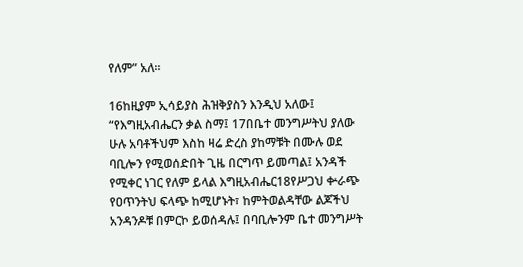የለም” አለ።

16ከዚያም ኢሳይያስ ሕዝቅያስን እንዲህ አለው፤ “የእግዚአብሔርን ቃል ስማ፤ 17በቤተ መንግሥትህ ያለው ሁሉ አባቶችህም እስከ ዛሬ ድረስ ያከማቹት በሙሉ ወደ ባቢሎን የሚወሰድበት ጊዜ በርግጥ ይመጣል፤ አንዳች የሚቀር ነገር የለም ይላል እግዚአብሔር18የሥጋህ ቍራጭ የዐጥንትህ ፍላጭ ከሚሆኑት፣ ከምትወልዳቸው ልጆችህ አንዳንዶቹ በምርኮ ይወሰዳሉ፤ በባቢሎንም ቤተ መንግሥት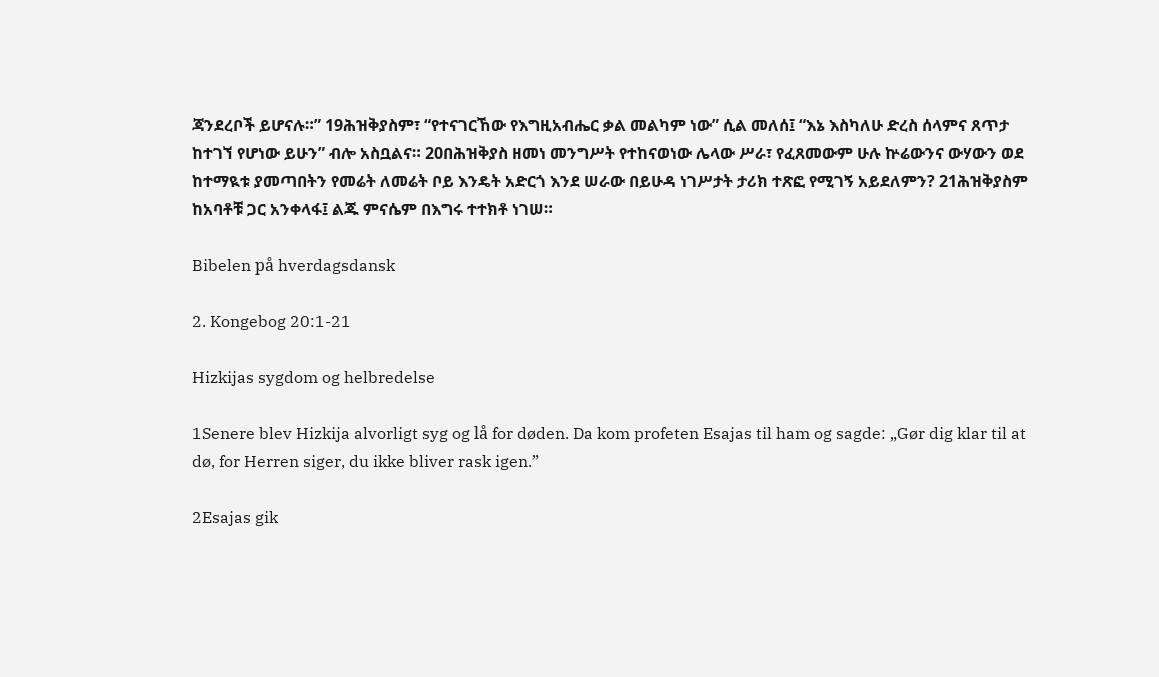ጃንደረቦች ይሆናሉ።” 19ሕዝቅያስም፣ “የተናገርኸው የእግዚአብሔር ቃል መልካም ነው” ሲል መለሰ፤ “እኔ እስካለሁ ድረስ ሰላምና ጸጥታ ከተገኘ የሆነው ይሁን” ብሎ አስቧልና። 20በሕዝቅያስ ዘመነ መንግሥት የተከናወነው ሌላው ሥራ፣ የፈጸመውም ሁሉ ኵሬውንና ውሃውን ወደ ከተማዪቱ ያመጣበትን የመሬት ለመሬት ቦይ እንዴት አድርጎ እንደ ሠራው በይሁዳ ነገሥታት ታሪክ ተጽፎ የሚገኝ አይደለምን? 21ሕዝቅያስም ከአባቶቹ ጋር አንቀላፋ፤ ልጁ ምናሴም በእግሩ ተተክቶ ነገሠ።

Bibelen på hverdagsdansk

2. Kongebog 20:1-21

Hizkijas sygdom og helbredelse

1Senere blev Hizkija alvorligt syg og lå for døden. Da kom profeten Esajas til ham og sagde: „Gør dig klar til at dø, for Herren siger, du ikke bliver rask igen.”

2Esajas gik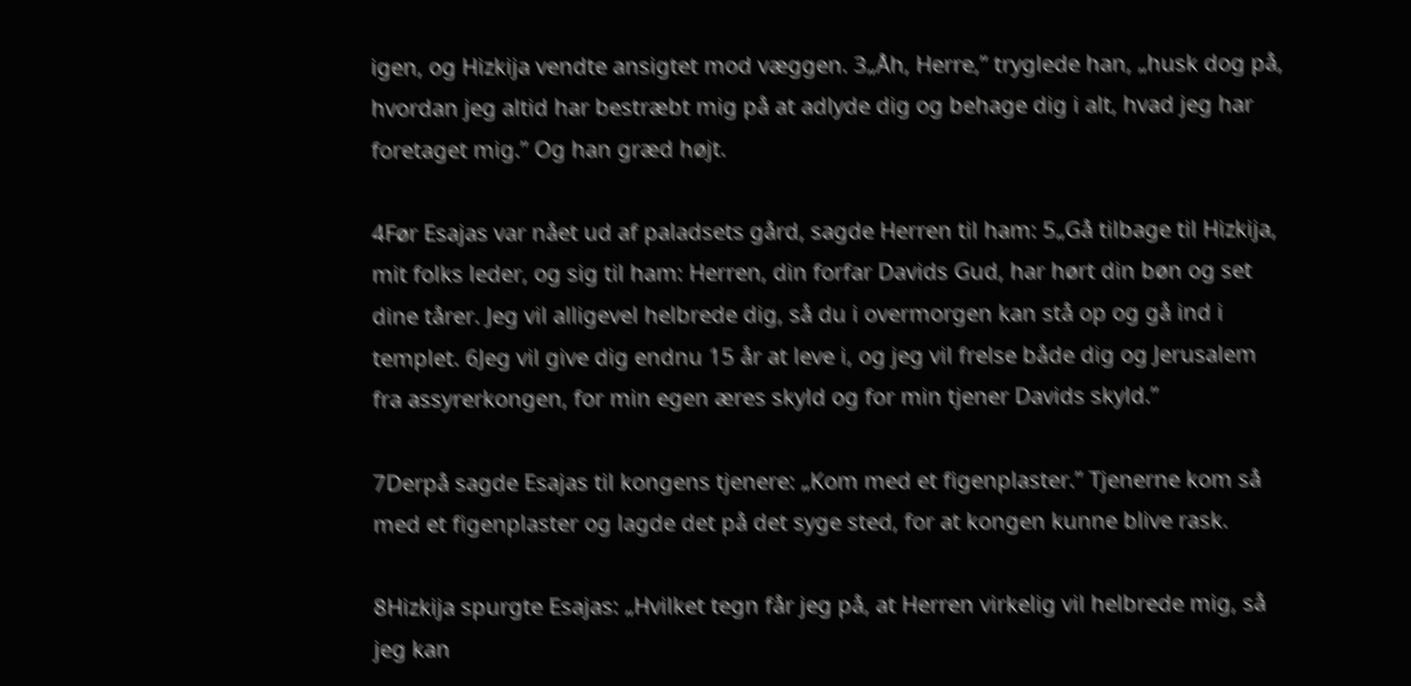igen, og Hizkija vendte ansigtet mod væggen. 3„Åh, Herre,” tryglede han, „husk dog på, hvordan jeg altid har bestræbt mig på at adlyde dig og behage dig i alt, hvad jeg har foretaget mig.” Og han græd højt.

4Før Esajas var nået ud af paladsets gård, sagde Herren til ham: 5„Gå tilbage til Hizkija, mit folks leder, og sig til ham: Herren, din forfar Davids Gud, har hørt din bøn og set dine tårer. Jeg vil alligevel helbrede dig, så du i overmorgen kan stå op og gå ind i templet. 6Jeg vil give dig endnu 15 år at leve i, og jeg vil frelse både dig og Jerusalem fra assyrerkongen, for min egen æres skyld og for min tjener Davids skyld.”

7Derpå sagde Esajas til kongens tjenere: „Kom med et figenplaster.” Tjenerne kom så med et figenplaster og lagde det på det syge sted, for at kongen kunne blive rask.

8Hizkija spurgte Esajas: „Hvilket tegn får jeg på, at Herren virkelig vil helbrede mig, så jeg kan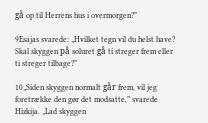gå op til Herrens hus i overmorgen?”

9Esajas svarede: „Hvilket tegn vil du helst have? Skal skyggen på soluret gå ti streger frem eller ti streger tilbage?”

10„Siden skyggen normalt går frem, vil jeg foretrække den gør det modsatte,” svarede Hizkija. „Lad skyggen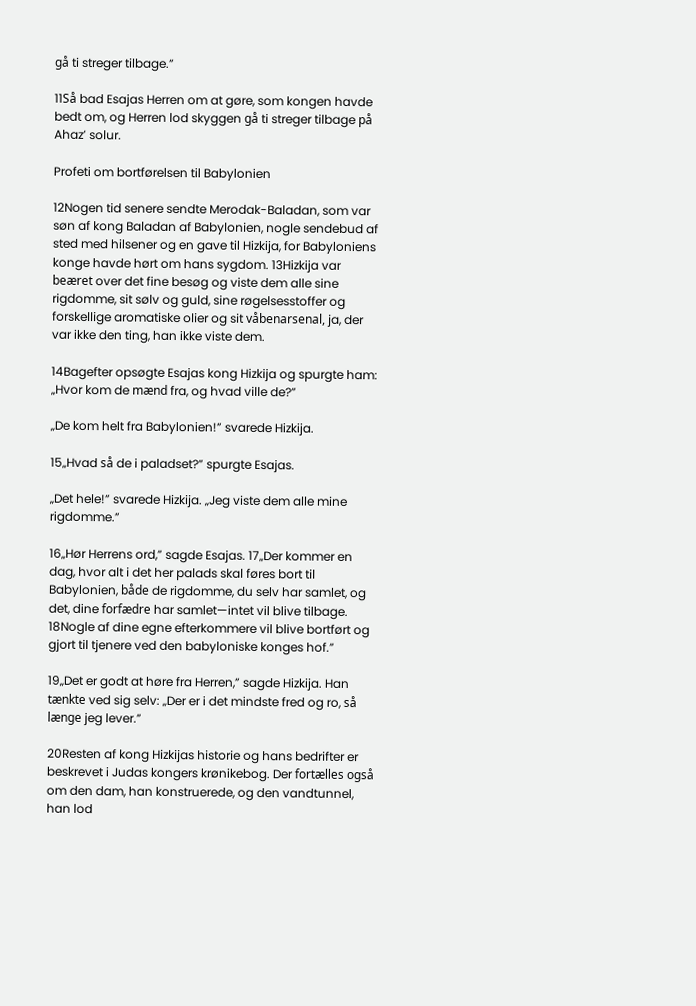gå ti streger tilbage.”

11Så bad Esajas Herren om at gøre, som kongen havde bedt om, og Herren lod skyggen gå ti streger tilbage på Ahaz’ solur.

Profeti om bortførelsen til Babylonien

12Nogen tid senere sendte Merodak-Baladan, som var søn af kong Baladan af Babylonien, nogle sendebud af sted med hilsener og en gave til Hizkija, for Babyloniens konge havde hørt om hans sygdom. 13Hizkija var beæret over det fine besøg og viste dem alle sine rigdomme, sit sølv og guld, sine røgelsesstoffer og forskellige aromatiske olier og sit våbenarsenal, ja, der var ikke den ting, han ikke viste dem.

14Bagefter opsøgte Esajas kong Hizkija og spurgte ham: „Hvor kom de mænd fra, og hvad ville de?”

„De kom helt fra Babylonien!” svarede Hizkija.

15„Hvad så de i paladset?” spurgte Esajas.

„Det hele!” svarede Hizkija. „Jeg viste dem alle mine rigdomme.”

16„Hør Herrens ord,” sagde Esajas. 17„Der kommer en dag, hvor alt i det her palads skal føres bort til Babylonien, både de rigdomme, du selv har samlet, og det, dine forfædre har samlet—intet vil blive tilbage. 18Nogle af dine egne efterkommere vil blive bortført og gjort til tjenere ved den babyloniske konges hof.”

19„Det er godt at høre fra Herren,” sagde Hizkija. Han tænkte ved sig selv: „Der er i det mindste fred og ro, så længe jeg lever.”

20Resten af kong Hizkijas historie og hans bedrifter er beskrevet i Judas kongers krønikebog. Der fortælles også om den dam, han konstruerede, og den vandtunnel, han lod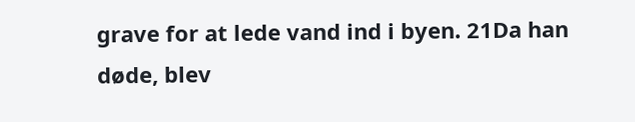grave for at lede vand ind i byen. 21Da han døde, blev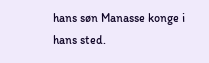hans søn Manasse konge i hans sted.